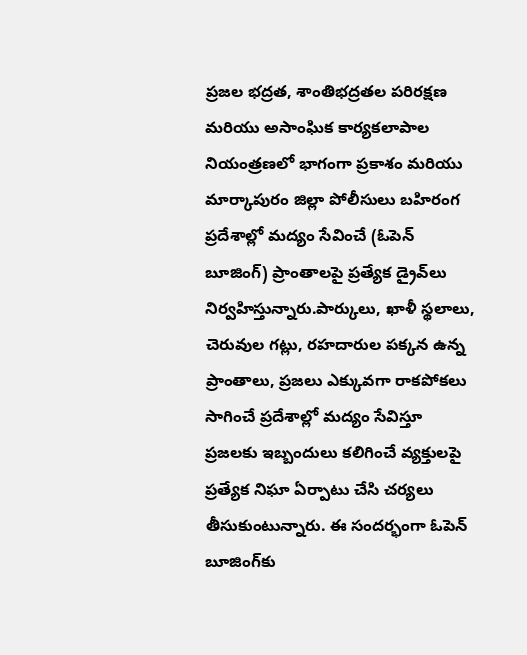ప్రజల భద్రత, శాంతిభద్రతల పరిరక్షణ మరియు అసాంఘిక కార్యకలాపాల నియంత్రణలో భాగంగా ప్రకాశం మరియు మార్కాపురం జిల్లా పోలీసులు బహిరంగ ప్రదేశాల్లో మద్యం సేవించే (ఓపెన్ బూజింగ్) ప్రాంతాలపై ప్రత్యేక డ్రైవ్‌లు నిర్వహిస్తున్నారు.పార్కులు, ఖాళీ స్థలాలు, చెరువుల గట్లు, రహదారుల పక్కన ఉన్న ప్రాంతాలు, ప్రజలు ఎక్కువగా రాకపోకలు సాగించే ప్రదేశాల్లో మద్యం సేవిస్తూ ప్రజలకు ఇబ్బందులు కలిగించే వ్యక్తులపై ప్రత్యేక నిఘా ఏర్పాటు చేసి చర్యలు తీసుకుంటున్నారు. ఈ సందర్భంగా ఓపెన్ బూజింగ్‌కు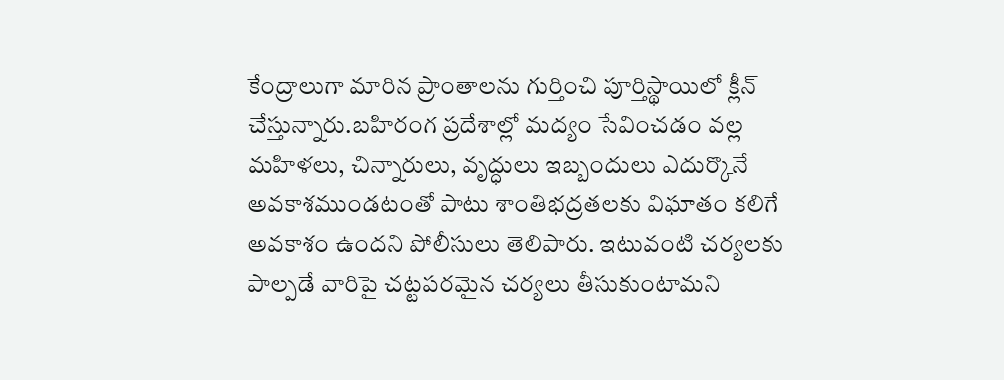కేంద్రాలుగా మారిన ప్రాంతాలను గుర్తించి పూర్తిస్థాయిలో క్లీన్ చేస్తున్నారు.బహిరంగ ప్రదేశాల్లో మద్యం సేవించడం వల్ల మహిళలు, చిన్నారులు, వృద్ధులు ఇబ్బందులు ఎదుర్కొనే అవకాశముండటంతో పాటు శాంతిభద్రతలకు విఘాతం కలిగే అవకాశం ఉందని పోలీసులు తెలిపారు. ఇటువంటి చర్యలకు పాల్పడే వారిపై చట్టపరమైన చర్యలు తీసుకుంటామని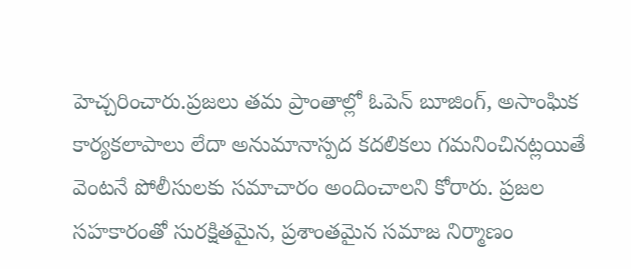హెచ్చరించారు.ప్రజలు తమ ప్రాంతాల్లో ఓపెన్ బూజింగ్, అసాంఘిక కార్యకలాపాలు లేదా అనుమానాస్పద కదలికలు గమనించినట్లయితే వెంటనే పోలీసులకు సమాచారం అందించాలని కోరారు. ప్రజల సహకారంతో సురక్షితమైన, ప్రశాంతమైన సమాజ నిర్మాణం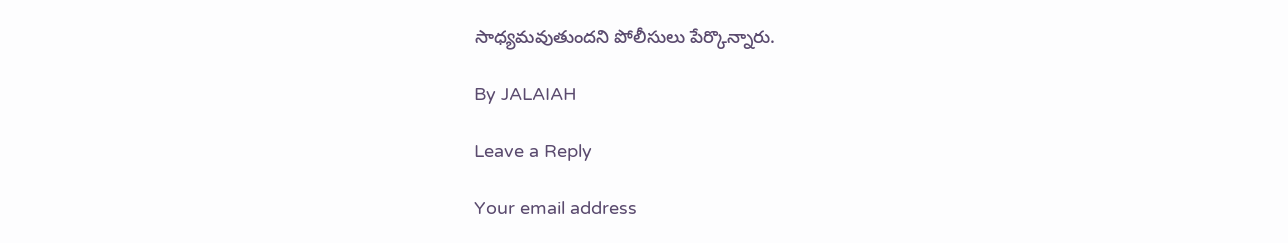సాధ్యమవుతుందని పోలీసులు పేర్కొన్నారు.

By JALAIAH

Leave a Reply

Your email address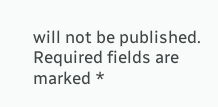will not be published. Required fields are marked *